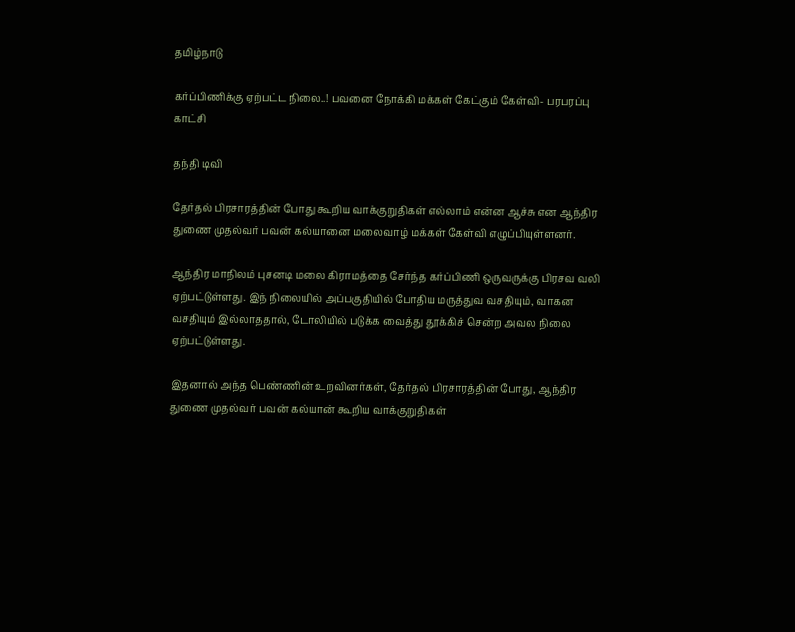தமிழ்நாடு

கர்ப்பிணிக்கு ஏற்பட்ட நிலை..! பவனை நோக்கி மக்கள் கேட்கும் கேள்வி- பரபரப்பு காட்சி

தந்தி டிவி

தேர்தல் பிரசாரத்தின் போது கூறிய வாக்குறுதிகள் எல்லாம் என்ன ஆச்சு என ஆந்திர துணை முதல்வர் பவன் கல்யானை மலைவாழ் மக்கள் கேள்வி எழுப்பியுள்ளனர்.

ஆந்திர மாநிலம் புசனடி மலை கிராமத்தை சேர்ந்த கர்ப்பிணி ஒருவருக்கு பிரசவ வலி ஏற்பட்டுள்ளது. இந் நிலையில் அப்பகுதியில் போதிய மருத்துவ வசதியும், வாகன வசதியும் இல்லாததால், டோலியில் படுக்க வைத்து தூக்கிச் சென்ற அவல நிலை ஏற்பட்டுள்ளது.

இதனால் அந்த பெண்ணின் உறவினர்கள், தேர்தல் பிரசாரத்தின் போது, ஆந்திர துணை முதல்வர் பவன் கல்யான் கூறிய வாக்குறுதிகள்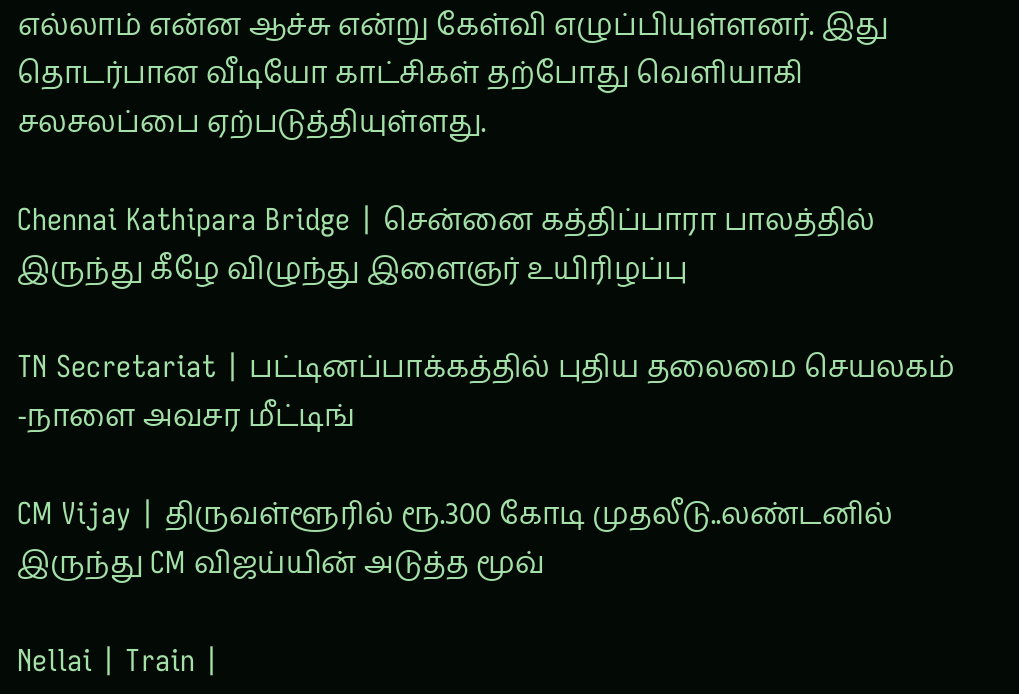எல்லாம் என்ன ஆச்சு என்று கேள்வி எழுப்பியுள்ளனர். இது தொடர்பான வீடியோ காட்சிகள் தற்போது வெளியாகி சலசலப்பை ஏற்படுத்தியுள்ளது.

Chennai Kathipara Bridge | சென்னை கத்திப்பாரா பாலத்தில் இருந்து கீழே விழுந்து இளைஞர் உயிரிழப்பு

TN Secretariat | பட்டினப்பாக்கத்தில் புதிய தலைமை செயலகம் -நாளை அவசர மீட்டிங்

CM Vijay | திருவள்ளூரில் ரூ.300 கோடி முதலீடு..லண்டனில் இருந்து CM விஜய்யின் அடுத்த மூவ்

Nellai | Train |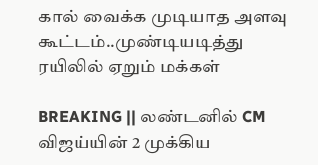கால் வைக்க முடியாத அளவு கூட்டம்..முண்டியடித்து ரயிலில் ஏறும் மக்கள்

BREAKING || லண்டனில் CM விஜய்யின் 2 முக்கிய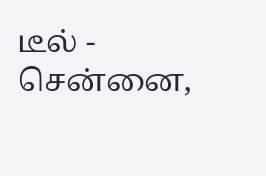டீல் - சென்னை,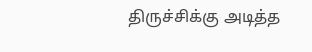திருச்சிக்கு அடித்த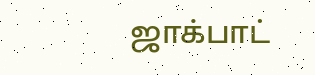ஜாக்பாட்